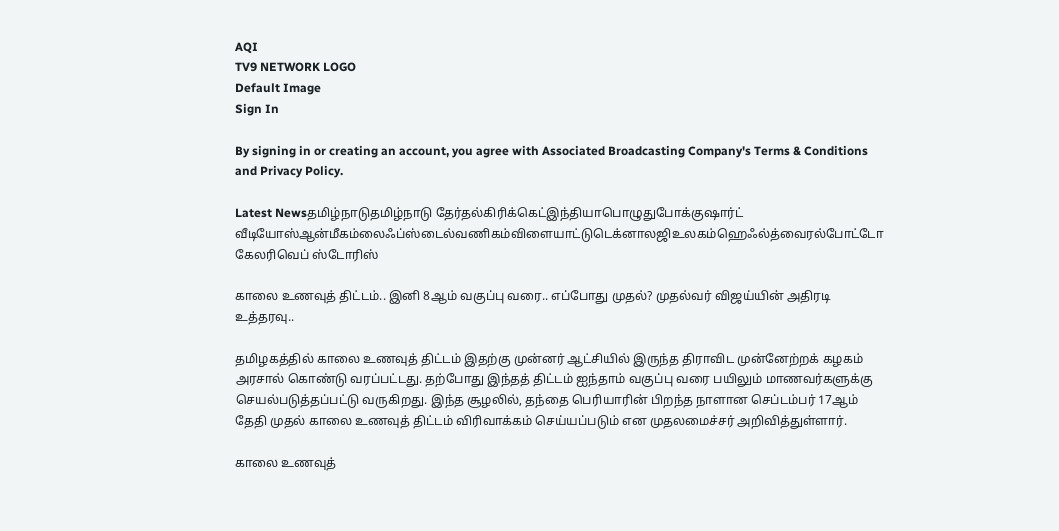AQI
TV9 NETWORK LOGO
Default Image
Sign In

By signing in or creating an account, you agree with Associated Broadcasting Company's Terms & Conditions and Privacy Policy.

Latest Newsதமிழ்நாடுதமிழ்நாடு தேர்தல்கிரிக்கெட்இந்தியாபொழுதுபோக்குஷார்ட் வீடியோஸ்ஆன்மீகம்லைஃப்ஸ்டைல்வணிகம்விளையாட்டுடெக்னாலஜிஉலகம்ஹெஃல்த்வைரல்போட்டோ கேலரிவெப் ஸ்டோரிஸ்

காலை உணவுத் திட்டம்.. இனி 8ஆம் வகுப்பு வரை.. எப்போது முதல்? முதல்வர் விஜய்யின் அதிரடி உத்தரவு..

தமிழகத்தில் காலை உணவுத் திட்டம் இதற்கு முன்னர் ஆட்சியில் இருந்த திராவிட முன்னேற்றக் கழகம் அரசால் கொண்டு வரப்பட்டது. தற்போது இந்தத் திட்டம் ஐந்தாம் வகுப்பு வரை பயிலும் மாணவர்களுக்கு செயல்படுத்தப்பட்டு வருகிறது. இந்த சூழலில், தந்தை பெரியாரின் பிறந்த நாளான செப்டம்பர் 17ஆம் தேதி முதல் காலை உணவுத் திட்டம் விரிவாக்கம் செய்யப்படும் என முதலமைச்சர் அறிவித்துள்ளார்.

காலை உணவுத்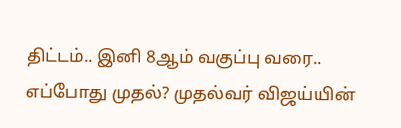திட்டம்.. இனி 8ஆம் வகுப்பு வரை.. எப்போது முதல்? முதல்வர் விஜய்யின்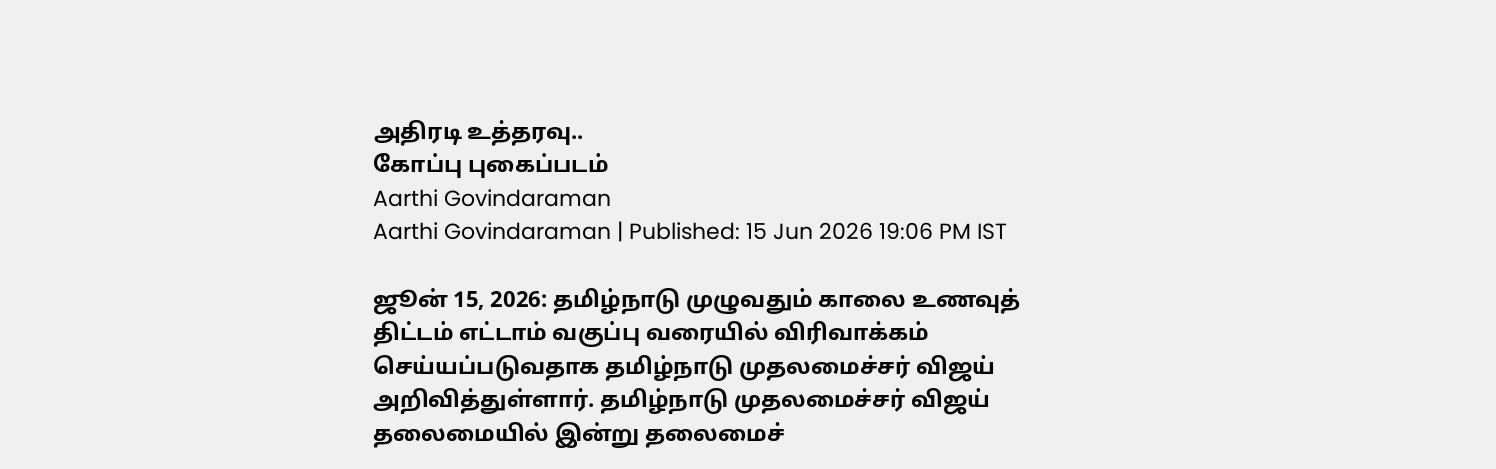அதிரடி உத்தரவு..
கோப்பு புகைப்படம்
Aarthi Govindaraman
Aarthi Govindaraman | Published: 15 Jun 2026 19:06 PM IST

ஜூன் 15, 2026: தமிழ்நாடு முழுவதும் காலை உணவுத் திட்டம் எட்டாம் வகுப்பு வரையில் விரிவாக்கம் செய்யப்படுவதாக தமிழ்நாடு முதலமைச்சர் விஜய் அறிவித்துள்ளார். தமிழ்நாடு முதலமைச்சர் விஜய் தலைமையில் இன்று தலைமைச்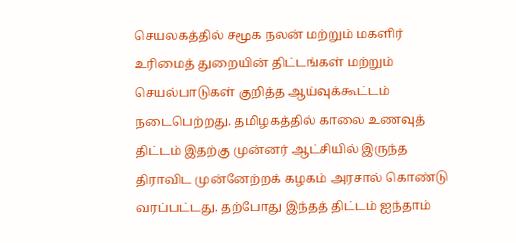செயலகத்தில் சமூக நலன் மற்றும் மகளிர் உரிமைத் துறையின் திட்டங்கள் மற்றும் செயல்பாடுகள் குறித்த ஆய்வுக்கூட்டம் நடைபெற்றது. தமிழகத்தில் காலை உணவுத் திட்டம் இதற்கு முன்னர் ஆட்சியில் இருந்த திராவிட முன்னேற்றக் கழகம் அரசால் கொண்டு வரப்பட்டது. தற்போது இந்தத் திட்டம் ஐந்தாம்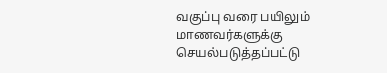வகுப்பு வரை பயிலும் மாணவர்களுக்கு செயல்படுத்தப்பட்டு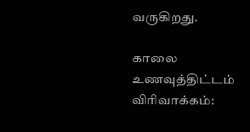வருகிறது.

காலை உணவுத்திட்டம் விரிவாக்கம்: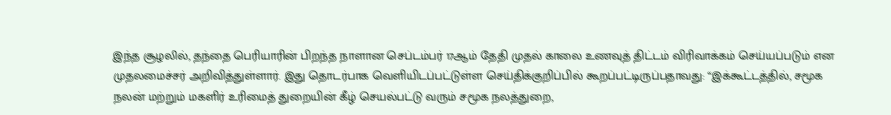இந்த சூழலில், தந்தை பெரியாரின் பிறந்த நாளான செப்டம்பர் 17ஆம் தேதி முதல் காலை உணவுத் திட்டம் விரிவாக்கம் செய்யப்படும் என முதலமைச்சர் அறிவித்துள்ளார். இது தொடர்பாக வெளியிடப்பட்டுள்ள செய்திக்குறிப்பில் கூறப்பட்டிருப்பதாவது: “இக்கூட்டத்தில், சமூக நலன் மற்றும் மகளிர் உரிமைத் துறையின் கீழ் செயல்பட்டு வரும் சமூக நலத்துறை,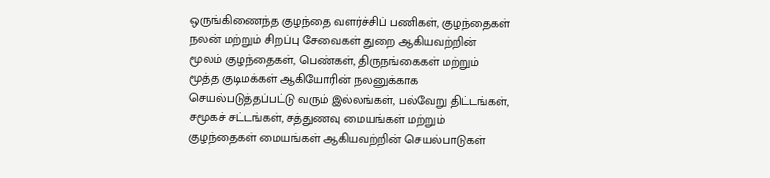ஒருங்கிணைந்த குழந்தை வளர்ச்சிப் பணிகள், குழந்தைகள் நலன் மற்றும் சிறப்பு சேவைகள் துறை ஆகியவற்றின் மூலம் குழந்தைகள், பெண்கள், திருநங்கைகள் மற்றும் மூத்த குடிமக்கள் ஆகியோரின் நலனுக்காக செயல்படுத்தப்பட்டு வரும் இல்லங்கள், பல்வேறு திட்டங்கள், சமூகச் சட்டங்கள், சத்துணவு மையங்கள் மற்றும் குழந்தைகள் மையங்கள் ஆகியவற்றின் செயல்பாடுகள்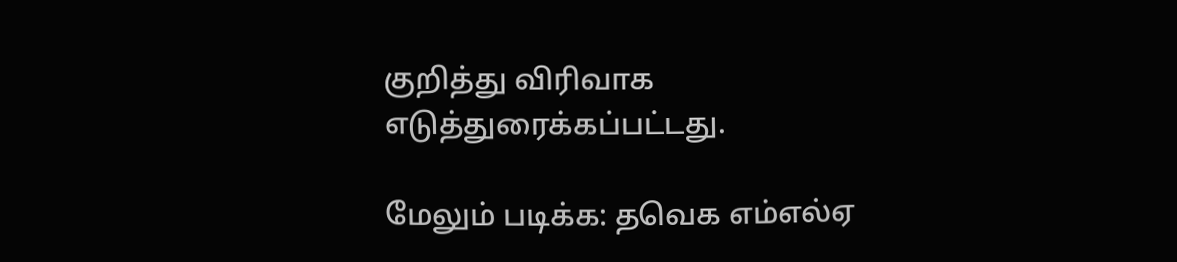குறித்து விரிவாக எடுத்துரைக்கப்பட்டது.

மேலும் படிக்க: தவெக எம்எல்ஏ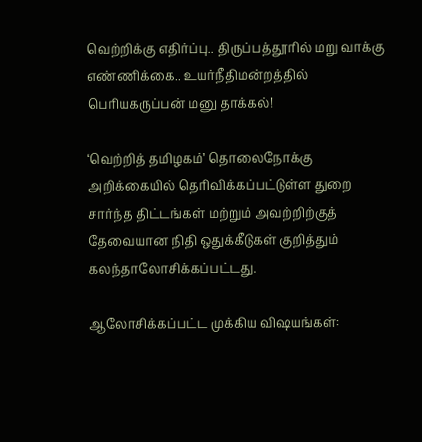வெற்றிக்கு எதிர்ப்பு.. திருப்பத்தூரில் மறு வாக்கு எண்ணிக்கை.. உயர்நீதிமன்றத்தில் பெரியகருப்பன் மனு தாக்கல்!

‘வெற்றித் தமிழகம்’ தொலைநோக்கு அறிக்கையில் தெரிவிக்கப்பட்டுள்ள துறை சார்ந்த திட்டங்கள் மற்றும் அவற்றிற்குத் தேவையான நிதி ஒதுக்கீடுகள் குறித்தும் கலந்தாலோசிக்கப்பட்டது.

ஆலோசிக்கப்பட்ட முக்கிய விஷயங்கள்: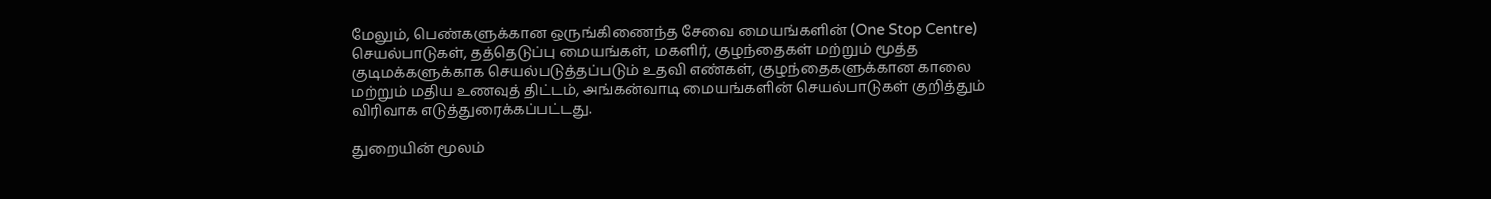மேலும், பெண்களுக்கான ஒருங்கிணைந்த சேவை மையங்களின் (One Stop Centre) செயல்பாடுகள், தத்தெடுப்பு மையங்கள், மகளிர், குழந்தைகள் மற்றும் மூத்த குடிமக்களுக்காக செயல்படுத்தப்படும் உதவி எண்கள், குழந்தைகளுக்கான காலை மற்றும் மதிய உணவுத் திட்டம், அங்கன்வாடி மையங்களின் செயல்பாடுகள் குறித்தும் விரிவாக எடுத்துரைக்கப்பட்டது.

துறையின் மூலம்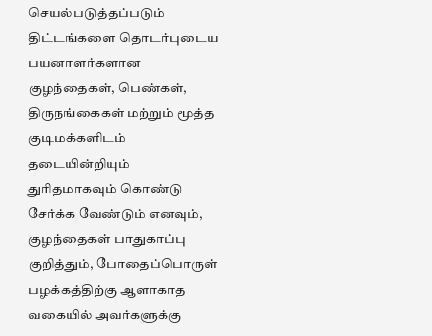செயல்படுத்தப்படும் திட்டங்களை தொடர்புடைய பயனாளர்களான குழந்தைகள், பெண்கள், திருநங்கைகள் மற்றும் மூத்த குடிமக்களிடம் தடையின்றியும் துரிதமாகவும் கொண்டு சேர்க்க வேண்டும் எனவும், குழந்தைகள் பாதுகாப்பு குறித்தும், போதைப்பொருள் பழக்கத்திற்கு ஆளாகாத வகையில் அவர்களுக்கு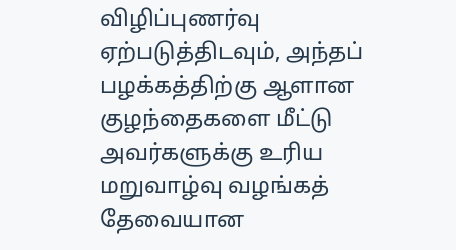விழிப்புணர்வு ஏற்படுத்திடவும், அந்தப் பழக்கத்திற்கு ஆளான குழந்தைகளை மீட்டு அவர்களுக்கு உரிய மறுவாழ்வு வழங்கத் தேவையான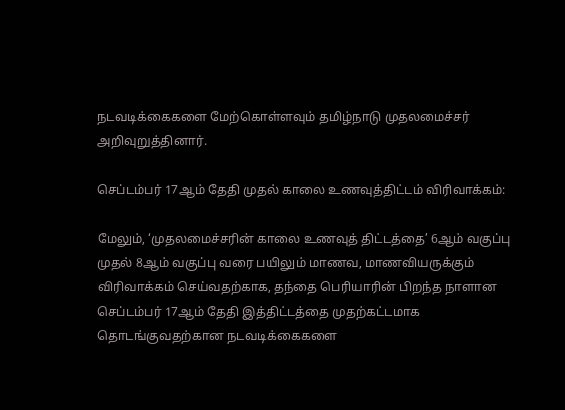நடவடிக்கைகளை மேற்கொள்ளவும் தமிழ்நாடு முதலமைச்சர் அறிவுறுத்தினார்.

செப்டம்பர் 17ஆம் தேதி முதல் காலை உணவுத்திட்டம் விரிவாக்கம்:

மேலும், ‘முதலமைச்சரின் காலை உணவுத் திட்டத்தை’ 6ஆம் வகுப்பு முதல் 8ஆம் வகுப்பு வரை பயிலும் மாணவ, மாணவியருக்கும் விரிவாக்கம் செய்வதற்காக, தந்தை பெரியாரின் பிறந்த நாளான செப்டம்பர் 17ஆம் தேதி இத்திட்டத்தை முதற்கட்டமாக தொடங்குவதற்கான நடவடிக்கைகளை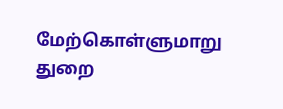மேற்கொள்ளுமாறு துறை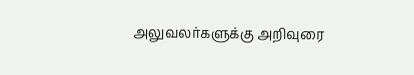அலுவலர்களுக்கு அறிவுரை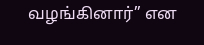வழங்கினார்” என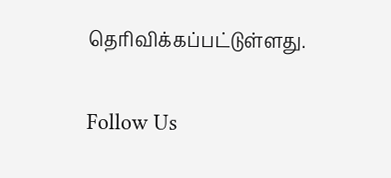தெரிவிக்கப்பட்டுள்ளது.

Follow Us